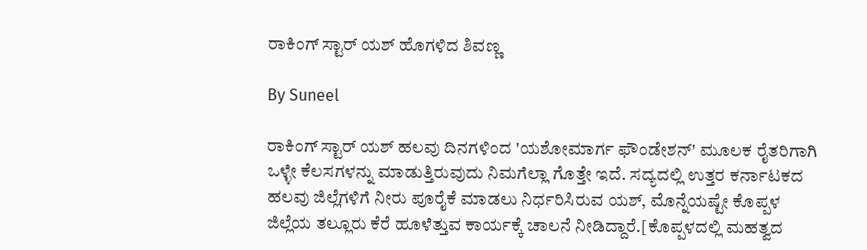ರಾಕಿಂಗ್ ಸ್ಟಾರ್ ಯಶ್ ಹೊಗಳಿದ ಶಿವಣ್ಣ

By Suneel

ರಾಕಿಂಗ್ ಸ್ಟಾರ್ ಯಶ್ ಹಲವು ದಿನಗಳಿಂದ 'ಯಶೋಮಾರ್ಗ ಫೌಂಡೇಶನ್' ಮೂಲಕ ರೈತರಿಗಾಗಿ ಒಳ್ಳೇ ಕೆಲಸಗಳನ್ನು ಮಾಡುತ್ತಿರುವುದು ನಿಮಗೆಲ್ಲಾ ಗೊತ್ತೇ ಇದೆ. ಸದ್ಯದಲ್ಲಿ ಉತ್ತರ ಕರ್ನಾಟಕದ ಹಲವು ಜಿಲ್ಲೆಗಳಿಗೆ ನೀರು ಪೂರೈಕೆ ಮಾಡಲು ನಿರ್ಧರಿಸಿರುವ ಯಶ್, ಮೊನ್ನೆಯಷ್ಟೇ ಕೊಪ್ಪಳ ಜಿಲ್ಲೆಯ ತಲ್ಲೂರು ಕೆರೆ ಹೂಳೆತ್ತುವ ಕಾರ್ಯಕ್ಕೆ ಚಾಲನೆ ನೀಡಿದ್ದಾರೆ.[ಕೊಪ್ಪಳದಲ್ಲಿ ಮಹತ್ವದ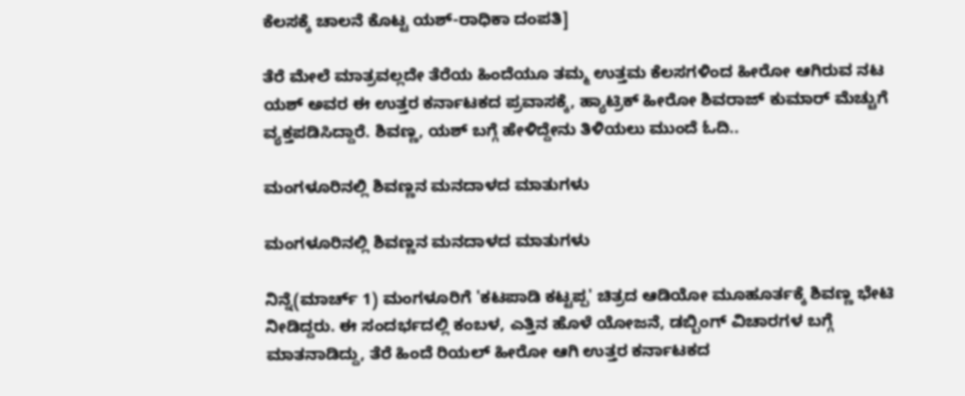ಕೆಲಸಕ್ಕೆ ಚಾಲನೆ ಕೊಟ್ಟ ಯಶ್-ರಾಧಿಕಾ ದಂಪತಿ]

ತೆರೆ ಮೇಲೆ ಮಾತ್ರವಲ್ಲದೇ ತೆರೆಯ ಹಿಂದೆಯೂ ತಮ್ಮ ಉತ್ತಮ ಕೆಲಸಗಳಿಂದ ಹೀರೋ ಆಗಿರುವ ನಟ ಯಶ್ ಅವರ ಈ ಉತ್ತರ ಕರ್ನಾಟಕದ ಪ್ರವಾಸಕ್ಕೆ, ಹ್ಯಾಟ್ರಿಕ್ ಹೀರೋ ಶಿವರಾಜ್ ಕುಮಾರ್ ಮೆಚ್ಚುಗೆ ವ್ಯಕ್ತಪಡಿಸಿದ್ದಾರೆ. ಶಿವಣ್ಣ, ಯಶ್ ಬಗ್ಗೆ ಹೇಳಿದ್ದೇನು ತಿಳಿಯಲು ಮುಂದೆ ಓದಿ..

ಮಂಗಳೂರಿನಲ್ಲಿ ಶಿವಣ್ಣನ ಮನದಾಳದ ಮಾತುಗಳು

ಮಂಗಳೂರಿನಲ್ಲಿ ಶಿವಣ್ಣನ ಮನದಾಳದ ಮಾತುಗಳು

ನಿನ್ನೆ(ಮಾರ್ಚ್ 1) ಮಂಗಳೂರಿಗೆ 'ಕಟಪಾಡಿ ಕಟ್ಟಪ್ಪ' ಚಿತ್ರದ ಆಡಿಯೋ ಮೂಹೂರ್ತಕ್ಕೆ ಶಿವಣ್ಣ ಭೇಟಿ ನೀಡಿದ್ದರು. ಈ ಸಂದರ್ಭದಲ್ಲಿ ಕಂಬಳ, ಎತ್ತಿನ ಹೊಳೆ ಯೋಜನೆ, ಡಬ್ಬಿಂಗ್ ವಿಚಾರಗಳ ಬಗ್ಗೆ ಮಾತನಾಡಿದ್ದು, ತೆರೆ ಹಿಂದೆ ರಿಯಲ್ ಹೀರೋ ಆಗಿ ಉತ್ತರ ಕರ್ನಾಟಕದ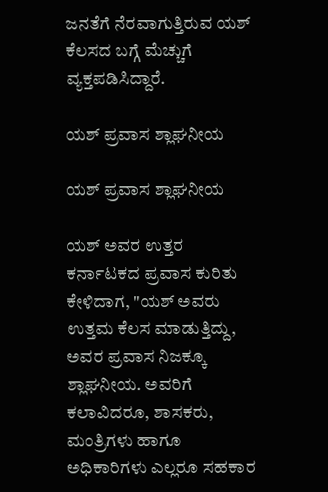ಜನತೆಗೆ ನೆರವಾಗುತ್ತಿರುವ ಯಶ್ ಕೆಲಸದ ಬಗ್ಗೆ ಮೆಚ್ಚುಗೆ ವ್ಯಕ್ತಪಡಿಸಿದ್ದಾರೆ.

ಯಶ್ ಪ್ರವಾಸ ಶ್ಲಾಘನೀಯ

ಯಶ್ ಪ್ರವಾಸ ಶ್ಲಾಘನೀಯ

ಯಶ್ ಅವರ ಉತ್ತರ ಕರ್ನಾಟಕದ ಪ್ರವಾಸ ಕುರಿತು ಕೇಳಿದಾಗ, "ಯಶ್ ಅವರು ಉತ್ತಮ ಕೆಲಸ ಮಾಡುತ್ತಿದ್ದು, ಅವರ ಪ್ರವಾಸ ನಿಜಕ್ಕೂ ಶ್ಲಾಘನೀಯ. ಅವರಿಗೆ ಕಲಾವಿದರೂ, ಶಾಸಕರು, ಮಂತ್ರಿಗಳು ಹಾಗೂ ಅಧಿಕಾರಿಗಳು ಎಲ್ಲರೂ ಸಹಕಾರ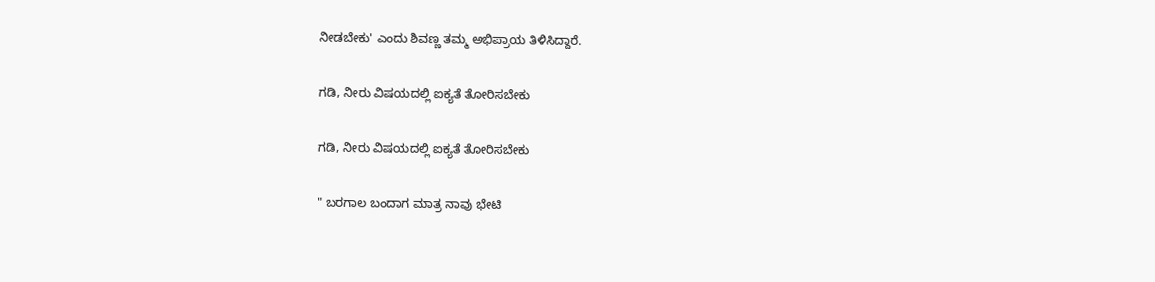ನೀಡಬೇಕು' ಎಂದು ಶಿವಣ್ಣ ತಮ್ಮ ಅಭಿಪ್ರಾಯ ತಿಳಿಸಿದ್ದಾರೆ.

ಗಡಿ, ನೀರು ವಿಷಯದಲ್ಲಿ ಐಕ್ಯತೆ ತೋರಿಸಬೇಕು

ಗಡಿ, ನೀರು ವಿಷಯದಲ್ಲಿ ಐಕ್ಯತೆ ತೋರಿಸಬೇಕು

" ಬರಗಾಲ ಬಂದಾಗ ಮಾತ್ರ ನಾವು ಭೇಟಿ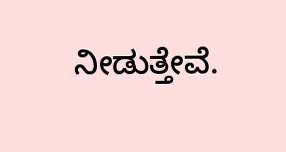ನೀಡುತ್ತೇವೆ.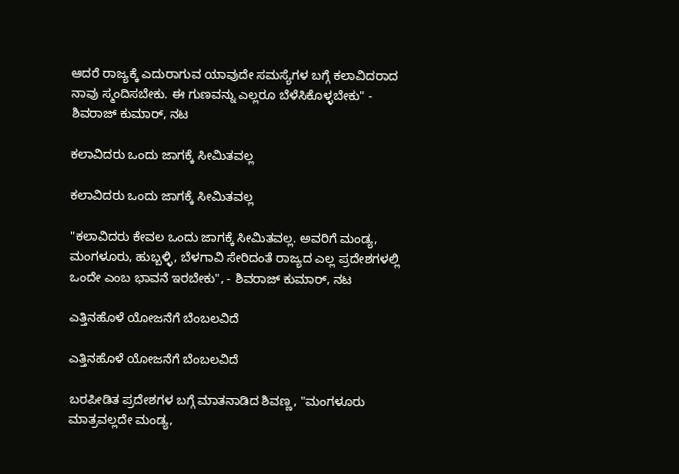ಆದರೆ ರಾಜ್ಯಕ್ಕೆ ಎದುರಾಗುವ ಯಾವುದೇ ಸಮಸ್ಯೆಗಳ ಬಗ್ಗೆ ಕಲಾವಿದರಾದ ನಾವು ಸ್ಮಂದಿಸಬೇಕು. ಈ ಗುಣವನ್ನು ಎಲ್ಲರೂ ಬೆಳೆಸಿಕೊಳ್ಳಬೇಕು" - ಶಿವರಾಜ್ ಕುಮಾರ್, ನಟ

ಕಲಾವಿದರು ಒಂದು ಜಾಗಕ್ಕೆ ಸೀಮಿತವಲ್ಲ

ಕಲಾವಿದರು ಒಂದು ಜಾಗಕ್ಕೆ ಸೀಮಿತವಲ್ಲ

"ಕಲಾವಿದರು ಕೇವಲ ಒಂದು ಜಾಗಕ್ಕೆ ಸೀಮಿತವಲ್ಲ. ಅವರಿಗೆ ಮಂಡ್ಯ, ಮಂಗಳೂರು, ಹುಬ್ಬಳ್ಳಿ, ಬೆಳಗಾವಿ ಸೇರಿದಂತೆ ರಾಜ್ಯದ ಎಲ್ಲ ಪ್ರದೇಶಗಳಲ್ಲಿ ಒಂದೇ ಎಂಬ ಭಾವನೆ ಇರಬೇಕು", - ಶಿವರಾಜ್ ಕುಮಾರ್, ನಟ

ಎತ್ತಿನಹೊಳೆ ಯೋಜನೆಗೆ ಬೆಂಬಲವಿದೆ

ಎತ್ತಿನಹೊಳೆ ಯೋಜನೆಗೆ ಬೆಂಬಲವಿದೆ

ಬರಪೀಡಿತ ಪ್ರದೇಶಗಳ ಬಗ್ಗೆ ಮಾತನಾಡಿದ ಶಿವಣ್ಣ, "ಮಂಗಳೂರು ಮಾತ್ರವಲ್ಲದೇ ಮಂಡ್ಯ,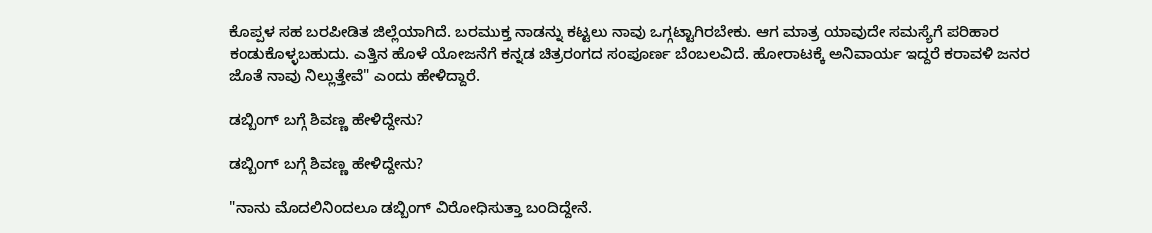ಕೊಪ್ಪಳ ಸಹ ಬರಪೀಡಿತ ಜಿಲ್ಲೆಯಾಗಿದೆ. ಬರಮುಕ್ತ ನಾಡನ್ನು ಕಟ್ಟಲು ನಾವು ಒಗ್ಗಟ್ಟಾಗಿರಬೇಕು. ಆಗ ಮಾತ್ರ ಯಾವುದೇ ಸಮಸ್ಯೆಗೆ ಪರಿಹಾರ ಕಂಡುಕೊಳ್ಳಬಹುದು. ಎತ್ತಿನ ಹೊಳೆ ಯೋಜನೆಗೆ ಕನ್ನಡ ಚಿತ್ರರಂಗದ ಸಂಪೂರ್ಣ ಬೆಂಬಲವಿದೆ. ಹೋರಾಟಕ್ಕೆ ಅನಿವಾರ್ಯ ಇದ್ದರೆ ಕರಾವಳಿ ಜನರ ಜೊತೆ ನಾವು ನಿಲ್ಲುತ್ತೇವೆ" ಎಂದು ಹೇಳಿದ್ದಾರೆ.

ಡಬ್ಬಿಂಗ್ ಬಗ್ಗೆ ಶಿವಣ್ಣ ಹೇಳಿದ್ದೇನು?

ಡಬ್ಬಿಂಗ್ ಬಗ್ಗೆ ಶಿವಣ್ಣ ಹೇಳಿದ್ದೇನು?

"ನಾನು ಮೊದಲಿನಿಂದಲೂ ಡಬ್ಬಿಂಗ್ ವಿರೋಧಿಸುತ್ತಾ ಬಂದಿದ್ದೇನೆ.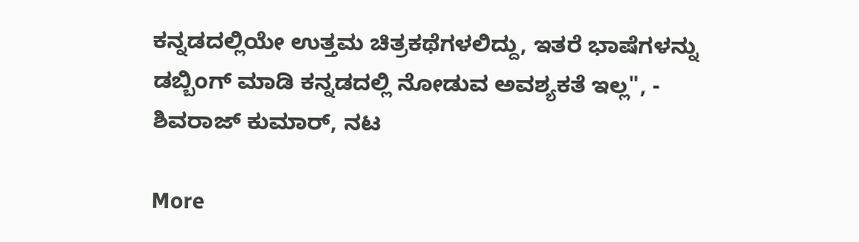ಕನ್ನಡದಲ್ಲಿಯೇ ಉತ್ತಮ ಚಿತ್ರಕಥೆಗಳಲಿದ್ದು, ಇತರೆ ಭಾಷೆಗಳನ್ನು ಡಬ್ಬಿಂಗ್ ಮಾಡಿ ಕನ್ನಡದಲ್ಲಿ ನೋಡುವ ಅವಶ್ಯಕತೆ ಇಲ್ಲ", - ಶಿವರಾಜ್ ಕುಮಾರ್, ನಟ

More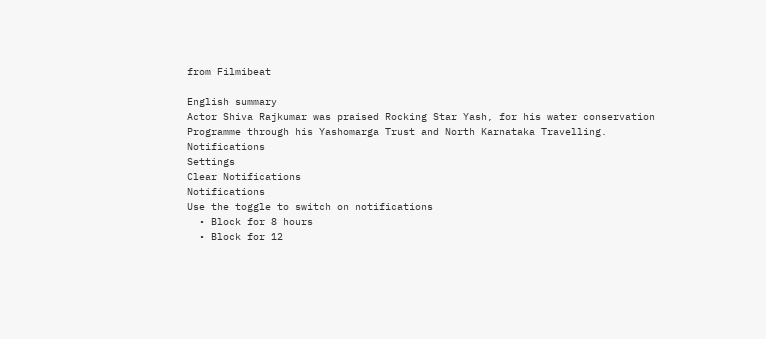from Filmibeat

English summary
Actor Shiva Rajkumar was praised Rocking Star Yash, for his water conservation Programme through his Yashomarga Trust and North Karnataka Travelling.
Notifications
Settings
Clear Notifications
Notifications
Use the toggle to switch on notifications
  • Block for 8 hours
  • Block for 12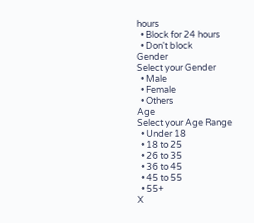hours
  • Block for 24 hours
  • Don't block
Gender
Select your Gender
  • Male
  • Female
  • Others
Age
Select your Age Range
  • Under 18
  • 18 to 25
  • 26 to 35
  • 36 to 45
  • 45 to 55
  • 55+
X